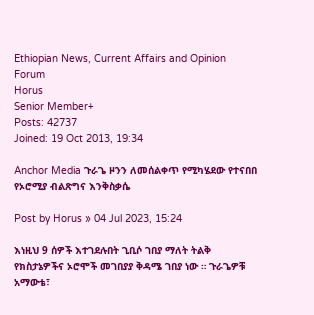Ethiopian News, Current Affairs and Opinion Forum
Horus
Senior Member+
Posts: 42737
Joined: 19 Oct 2013, 19:34

Anchor Media ጉራጌ ዞንን ለመሰልቀጥ የሚካሄደው የተናበበ የኦሮሚያ ብልጽግና እንቅስቃሴ

Post by Horus » 04 Jul 2023, 15:24

እነዚህ 9 ሰዎች እተገደሉበት ጊቢሶ ገበያ ማለት ትልቅ የክስታኔዎችና ኦሮሞች መገበያያ ቅዳሜ ገበያ ነው ። ጉራጌዎቹ አማውቴ፣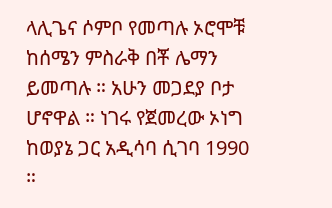ላሊጌና ሶምቦ የመጣሉ ኦሮሞቹ ከሰሜን ምስራቅ በቾ ሌማን ይመጣሉ ። አሁን መጋደያ ቦታ ሆኖዋል ። ነገሩ የጀመረው ኦነግ ከወያኔ ጋር አዲሳባ ሲገባ 1990 ።